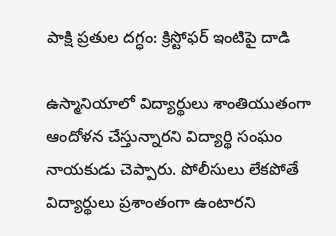పాక్షి ప్రతుల దగ్ధం: క్రిస్టోఫర్ ఇంటిపై దాడి

ఉస్మానియాలో విద్యార్థులు శాంతియుతంగా ఆందోళన చేస్తున్నారని విద్యార్థి సంఘం నాయకుడు చెప్పారు. పోలీసులు లేకపోతే విద్యార్థులు ప్రశాంతంగా ఉంటారని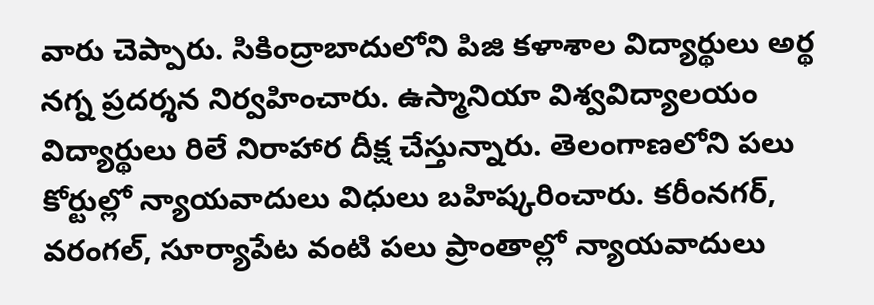వారు చెప్పారు. సికింద్రాబాదులోని పిజి కళాశాల విద్యార్థులు అర్థ నగ్న ప్రదర్శన నిర్వహించారు. ఉస్మానియా విశ్వవిద్యాలయం విద్యార్థులు రిలే నిరాహార దీక్ష చేస్తున్నారు. తెలంగాణలోని పలు కోర్టుల్లో న్యాయవాదులు విధులు బహిష్కరించారు. కరీంనగర్, వరంగల్, సూర్యాపేట వంటి పలు ప్రాంతాల్లో న్యాయవాదులు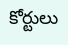కోర్టులు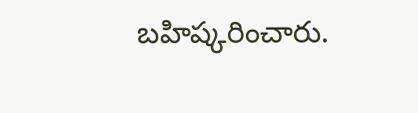బహిష్కరించారు.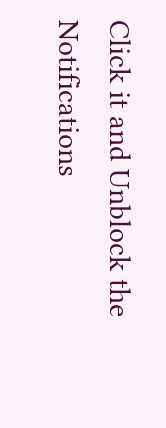Click it and Unblock the Notifications